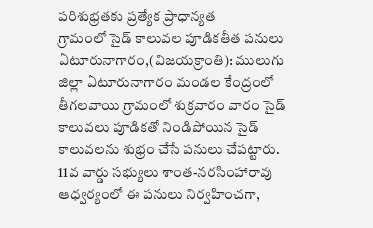పరిశుభ్రతకు ప్రత్యేక ప్రాధాన్యత
గ్రామంలో సైడ్ కాలువల పూడికతీత పనులు
ఏటూరునాగారం,(విజయక్రాంతి): ములుగు జిల్లా ఏటూరునాగారం మండల కేంద్రంలో తీగలవాయి గ్రామంలో శుక్రవారం వారం సైడ్ కాలువలు పూడికతో నిండిపోయిన సైడ్ కాలువలను శుభ్రం చేసే పనులు చేపట్టారు. 11వ వార్డు సభ్యులు శాంత-నరసింహారావు ఆధ్వర్యంలో ఈ పనులు నిర్వహించగా,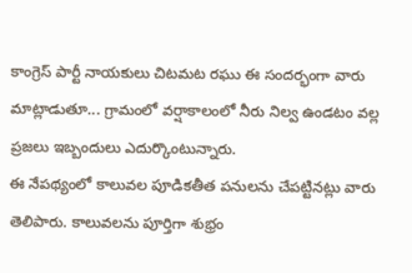కాంగ్రెస్ పార్టీ నాయకులు చిటమట రఘు ఈ సందర్భంగా వారు మాట్లాడుతూ... గ్రామంలో వర్షాకాలంలో నీరు నిల్వ ఉండటం వల్ల ప్రజలు ఇబ్బందులు ఎదుర్కొంటున్నారు.
ఈ నేపథ్యంలో కాలువల పూడికతీత పనులను చేపట్టినట్లు వారు తెలిపారు. కాలువలను పూర్తిగా శుభ్రం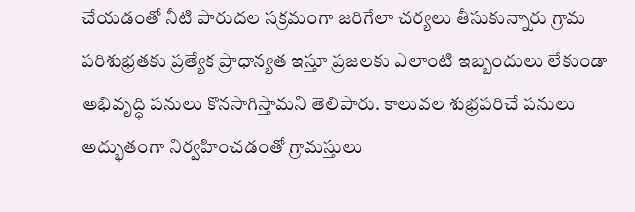చేయడంతో నీటి పారుదల సక్రమంగా జరిగేలా చర్యలు తీసుకున్నారు గ్రామ పరిశుభ్రతకు ప్రత్యేక ప్రాధాన్యత ఇస్తూ ప్రజలకు ఎలాంటి ఇబ్బందులు లేకుండా అభివృద్ధి పనులు కొనసాగిస్తామని తెలిపారు. కాలువల శుభ్రపరిచే పనులు అద్భుతంగా నిర్వహించడంతో గ్రామస్తులు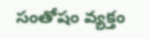సంతోషం వ్యక్తం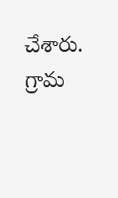చేశారు. గ్రామ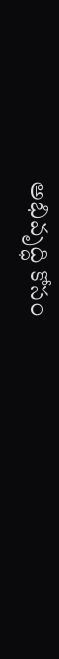అభివృద్ధి కోసం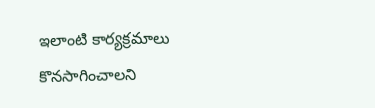ఇలాంటి కార్యక్రమాలు కొనసాగించాలని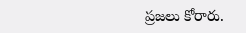ప్రజలు కోరారు.